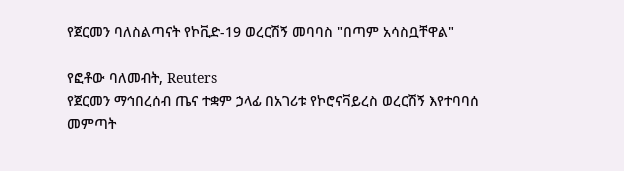የጀርመን ባለስልጣናት የኮቪድ-19 ወረርሽኝ መባባስ "በጣም አሳስቧቸዋል"

የፎቶው ባለመብት, Reuters
የጀርመን ማኅበረሰብ ጤና ተቋም ኃላፊ በአገሪቱ የኮሮናቫይረስ ወረርሽኝ እየተባባሰ መምጣት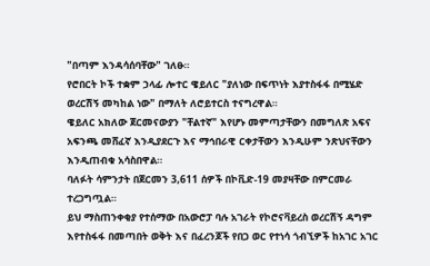"በጣም እንዳሳሰባቸው" ገለፁ።
የሮበርት ኮች ተቋም ኃላፊ ሎተር ዌይለር "ያለነው በፍጥነት እያተስፋፋ በሚሄድ ወረርሽኝ መካከል ነው" በማለት ለሮይተርስ ተናግረዋል።
ዌይለር አክለው ጀርመናውያን "ቸልተኛ" እየሆኑ መምጣታቸውን በመግለጽ አፍና አፍንጫ መሸፈኛ እንዲያደርጉ እና ማኅበራዊ ርቀታቸውን እንዲሁም ንጽህናቸውን እንዲጠብቁ አሳስበዋል።
ባለፉት ሳምንታት በጀርመን 3,611 ሰዎች በኮቪድ-19 መያዛቸው በምርመራ ተረጋግጧል።
ይህ ማስጠንቀቂያ የተሰማው በአውሮፓ ባሉ አገራት የኮሮናቫይረስ ወረርሽኝ ዳግም እየተስፋፋ በመጣበት ወቅት እና በፈረንጆች የበጋ ወር የተነሳ ጎብኚዎች ከአገር አገር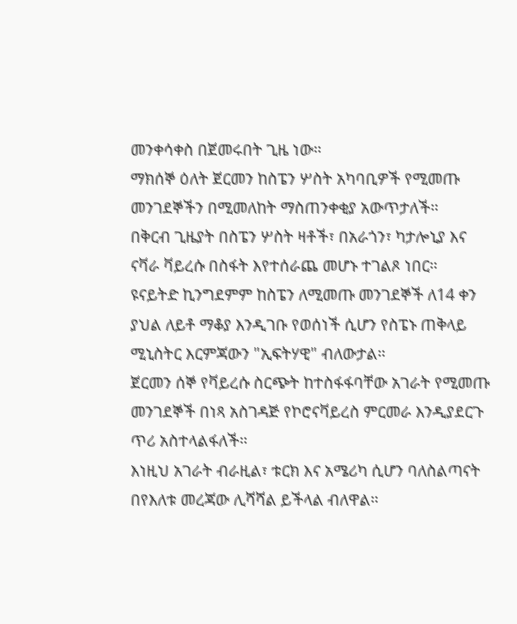መንቀሳቀስ በጀመሩበት ጊዜ ነው።
ማክሰኞ ዕለት ጀርመን ከስፔን ሦስት አካባቢዎች የሚመጡ መንገደኞችን በሚመለከት ማስጠንቀቂያ አውጥታለች።
በቅርብ ጊዜያት በስፔን ሦስት ዛቶች፣ በአራጎን፣ ካታሎኒያ እና ናቫራ ቫይረሱ በስፋት እየተሰራጨ መሆኑ ተገልጾ ነበር።
ዩናይትድ ኪንግደምም ከስፔን ለሚመጡ መንገደኞች ለ14 ቀን ያህል ለይቶ ማቆያ እንዲገቡ የወሰነች ሲሆን የስፔኑ ጠቅላይ ሚኒስትር እርምጃውን "ኢፍትሃዊ" ብለውታል።
ጀርመን ሰኞ የቫይረሱ ስርጭት ከተስፋፋባቸው አገራት የሚመጡ መንገደኞች በነጻ አስገዳጅ የኮሮናቫይረስ ምርመራ እንዲያደርጉ ጥሪ አስተላልፋለች።
እነዚህ አገራት ብራዚል፣ ቱርክ እና አሜሪካ ሲሆን ባለስልጣናት በየእለቱ መረጃው ሊሻሻል ይችላል ብለዋል።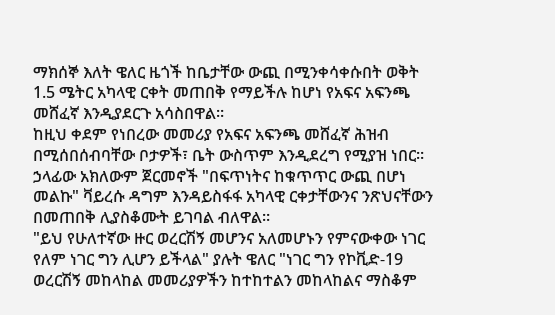ማክሰኞ እለት ዌለር ዜጎች ከቤታቸው ውጪ በሚንቀሳቀሱበት ወቅት 1.5 ሜትር አካላዊ ርቀት መጠበቅ የማይችሉ ከሆነ የአፍና አፍንጫ መሸፈኛ እንዲያደርጉ አሳስበዋል።
ከዚህ ቀደም የነበረው መመሪያ የአፍና አፍንጫ መሸፈኛ ሕዝብ በሚሰበሰብባቸው ቦታዎች፣ ቤት ውስጥም እንዲደረግ የሚያዝ ነበር።
ኃላፊው አክለውም ጀርመኖች "በፍጥነትና ከቁጥጥር ውጪ በሆነ መልኩ" ቫይረሱ ዳግም እንዳይስፋፋ አካላዊ ርቀታቸውንና ንጽህናቸውን በመጠበቅ ሊያስቆሙት ይገባል ብለዋል።
"ይህ የሁለተኛው ዙር ወረርሽኝ መሆንና አለመሆኑን የምናውቀው ነገር የለም ነገር ግን ሊሆን ይችላል" ያሉት ዌለር "ነገር ግን የኮቪድ-19 ወረርሽኝ መከላከል መመሪያዎችን ከተከተልን መከላከልና ማስቆም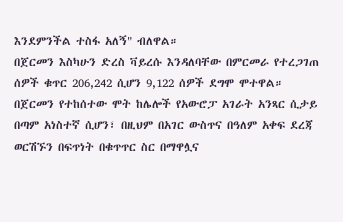እንደምንችል ተስፋ አለኝ" ብለዋል።
በጀርመን እስካሁን ድረስ ቫይረሱ እንዳለባቸው በምርመራ የተረጋገጠ ሰዎች ቁጥር 206,242 ሲሆን 9,122 ሰዎች ደግሞ ሞተዋል።
በጀርመን የተከሰተው ሞት ከሌሎች የአውሮፓ አገራት አንጻር ሲታይ በጣም አነስተኛ ሲሆን፣ በዚህም በአገር ውስጥና በዓለም አቀፍ ደረጃ ወርሽኙን በፍጥነት በቁጥጥር ስር በማዋሏና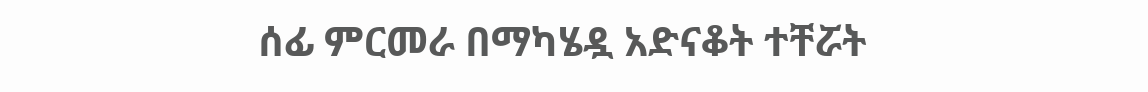ሰፊ ምርመራ በማካሄዷ አድናቆት ተቸሯት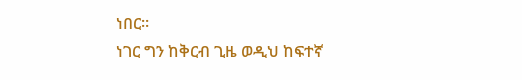ነበር።
ነገር ግን ከቅርብ ጊዜ ወዲህ ከፍተኛ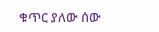ቁጥር ያለው ሰው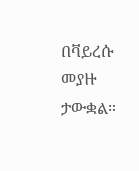በቫይረሱ መያዙ ታውቋል።